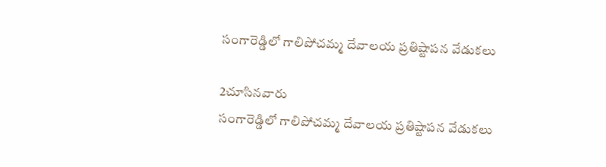సంగారెడ్డిలో గాలిపోచమ్మ దేవాలయ ప్రతిష్టాపన వేడుకలు

2చూసినవారు
సంగారెడ్డిలో గాలిపోచమ్మ దేవాలయ ప్రతిష్టాపన వేడుకలు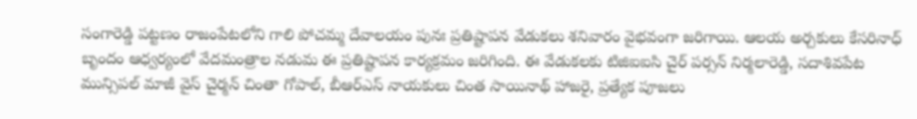సంగారెడ్డి పట్టణం రాజంపేటలోని గాలి పోచమ్మ దేవాలయం పునః ప్రతిష్టాపన వేడుకలు శనివారం వైభవంగా జరిగాయి. ఆలయ అర్చకులు కేసరినాధ్ బృందం ఆధ్వర్యంలో వేదమంత్రాల నడుమ ఈ ప్రతిష్టాపన కార్యక్రమం జరిగింది. ఈ వేడుకలకు టిజిఐఐసి చైర్ పర్సన్ నిర్మలారెడ్డి, సదాశివపేట మున్సిపల్ మాజీ వైస్ చైర్మన్ చింతా గోపాల్, బీఆర్ఎస్ నాయకులు చింత సాయినాథ్ హాజరై, ప్రత్యేక పూజలు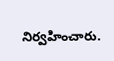నిర్వహించారు.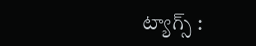ట్యాగ్స్ :